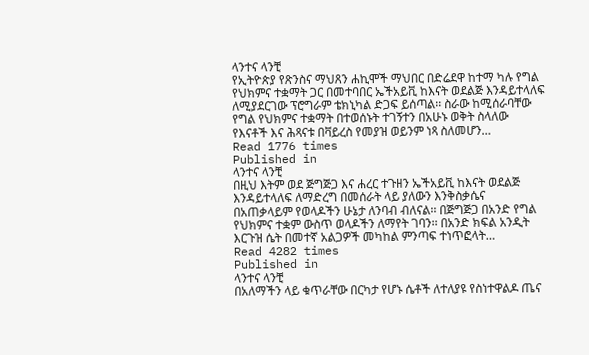ላንተና ላንቺ
የኢትዮጵያ የጽንስና ማህጸን ሐኪሞች ማህበር በድሬደዋ ከተማ ካሉ የግል የህክምና ተቋማት ጋር በመተባበር ኤችአይቪ ከእናት ወደልጅ እንዳይተላለፍ ለሚያደርገው ፕሮግራም ቴክኒካል ድጋፍ ይሰጣል፡፡ ስራው ከሚሰራባቸው የግል የህክምና ተቋማት በተወሰኑት ተገኝተን በአሁኑ ወቅት ስላለው የእናቶች እና ሕጻናቱ በቫይረስ የመያዝ ወይንም ነጻ ስለመሆን…
Read 1776 times
Published in
ላንተና ላንቺ
በዚህ እትም ወደ ጅግጅጋ እና ሐረር ተጉዘን ኤችአይቪ ከእናት ወደልጅ እንዳይተላለፍ ለማድረግ በመሰራት ላይ ያለውን እንቅስቃሴና በአጠቃላይም የወላዶችን ሁኔታ ለንባብ ብለናል፡፡ በጅግጅጋ በአንድ የግል የህክምና ተቋም ውስጥ ወላዶችን ለማየት ገባን፡፡ በአንድ ክፍል አንዲት እርጉዝ ሴት በመተኛ አልጋዎች መካከል ምንጣፍ ተነጥፎላት…
Read 4282 times
Published in
ላንተና ላንቺ
በአለማችን ላይ ቁጥራቸው በርካታ የሆኑ ሴቶች ለተለያዩ የስነተዋልዶ ጤና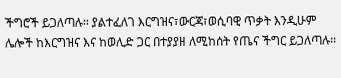ችግሮች ይጋለጣሉ፡፡ ያልተፈለገ እርግዝና፣ውርጃ፣ወሲባዊ ጥቃት እንዲሁም ሌሎች ከእርግዝና እና ከወሊድ ጋር በተያያዘ ለሚከሰት የጤና ችግር ይጋለጣሉ፡፡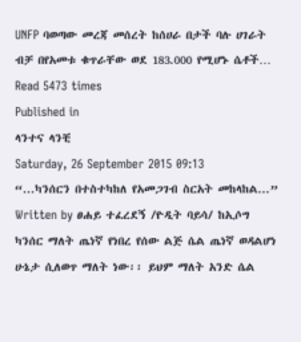UNFP ባወጣው መረጃ መሰረት ከሰሀራ በታች ባሉ ሀገራት ብቻ በየአመቱ ቁጥራቸው ወደ 183.000 የሚሆኑ ሴቶች…
Read 5473 times
Published in
ላንተና ላንቺ
Saturday, 26 September 2015 09:13
“...ካንሰርን በተስተካከለ የአመጋገብ ስርአት መከላከል...”
Written by ፀሐይ ተፈረደኝ /ዮዲት ባይሳ/ ከኢሶግ
ካንሰር ማለት ጤነኛ የነበረ የሰው ልጅ ሴል ጤነኛ ወዳልሆነ ሁኔታ ሲለወጥ ማለት ነው፡፡ ይህም ማለት አንድ ሴል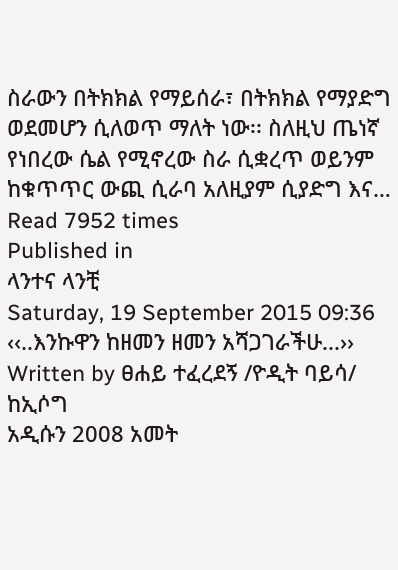ስራውን በትክክል የማይሰራ፣ በትክክል የማያድግ ወደመሆን ሲለወጥ ማለት ነው፡፡ ስለዚህ ጤነኛ የነበረው ሴል የሚኖረው ስራ ሲቋረጥ ወይንም ከቁጥጥር ውጪ ሲራባ አለዚያም ሲያድግ እና…
Read 7952 times
Published in
ላንተና ላንቺ
Saturday, 19 September 2015 09:36
‹‹..እንኩዋን ከዘመን ዘመን አሻጋገራችሁ...››
Written by ፀሐይ ተፈረደኝ /ዮዲት ባይሳ/ ከኢሶግ
አዲሱን 2008 አመት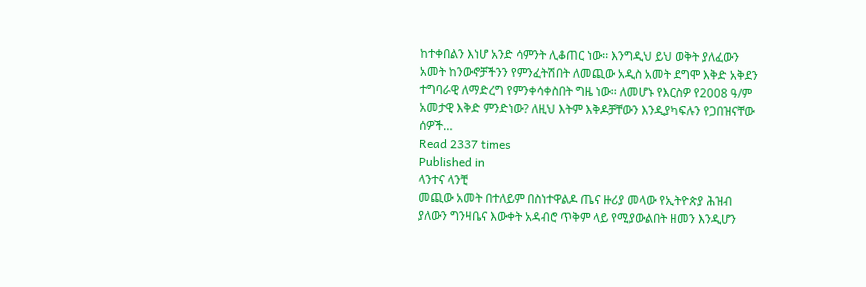ከተቀበልን እነሆ አንድ ሳምንት ሊቆጠር ነው፡፡ እንግዲህ ይህ ወቅት ያለፈውን አመት ከንውኖቻችንን የምንፈትሽበት ለመጪው አዲስ አመት ደግሞ እቅድ አቅደን ተግባራዊ ለማድረግ የምንቀሳቀስበት ግዜ ነው፡፡ ለመሆኑ የእርስዎ የ2008 ዓ/ም አመታዊ እቅድ ምንድነው? ለዚህ እትም እቅዶቻቸውን እንዲያካፍሉን የጋበዝናቸው ሰዎች…
Read 2337 times
Published in
ላንተና ላንቺ
መጪው አመት በተለይም በስነተዋልዶ ጤና ዙሪያ መላው የኢትዮጵያ ሕዝብ ያለውን ግንዛቤና እውቀት አዳብሮ ጥቅም ላይ የሚያውልበት ዘመን እንዲሆን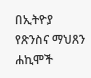በኢትዮያ የጽንስና ማህጸን ሐኪሞች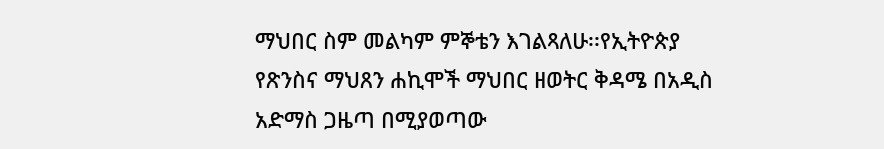ማህበር ስም መልካም ምኞቴን እገልጻለሁ፡፡የኢትዮጵያ የጽንስና ማህጸን ሐኪሞች ማህበር ዘወትር ቅዳሜ በአዲስ አድማስ ጋዜጣ በሚያወጣው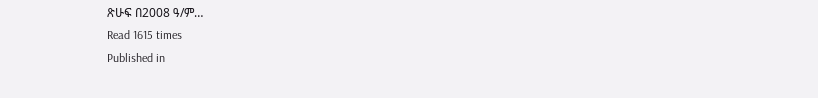ጽሁፍ በ2008 ዓ/ም…
Read 1615 times
Published in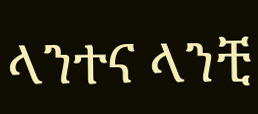ላንተና ላንቺ